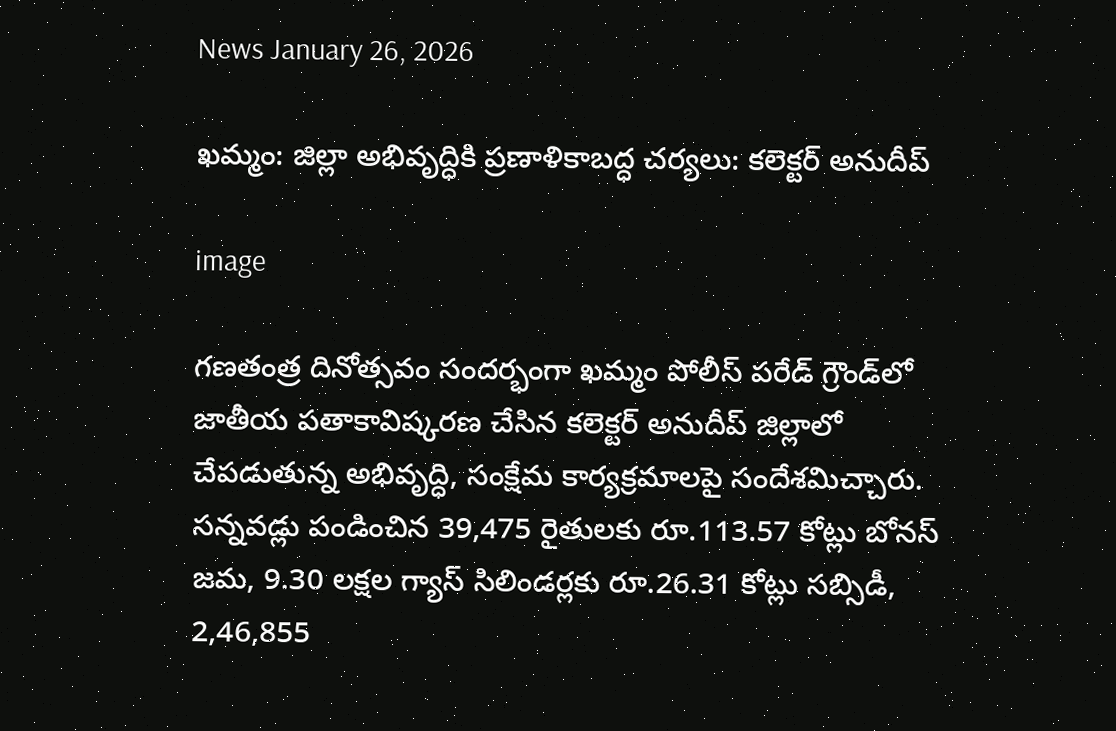News January 26, 2026

ఖమ్మం: జిల్లా అభివృద్ధికి ప్రణాళికాబద్ధ చర్యలు: కలెక్టర్ అనుదీప్

image

గణతంత్ర దినోత్సవం సందర్భంగా ఖమ్మం పోలీస్ పరేడ్ గ్రౌండ్‌లో జాతీయ పతాకావిష్కరణ చేసిన కలెక్టర్ అనుదీప్ జిల్లాలో చేపడుతున్న అభివృద్ధి, సంక్షేమ కార్యక్రమాలపై సందేశమిచ్చారు. సన్నవడ్లు పండించిన 39,475 రైతులకు రూ.113.57 కోట్లు బోనస్ జమ, 9.30 లక్షల గ్యాస్ సిలిండర్లకు రూ.26.31 కోట్లు సబ్సిడీ, 2,46,855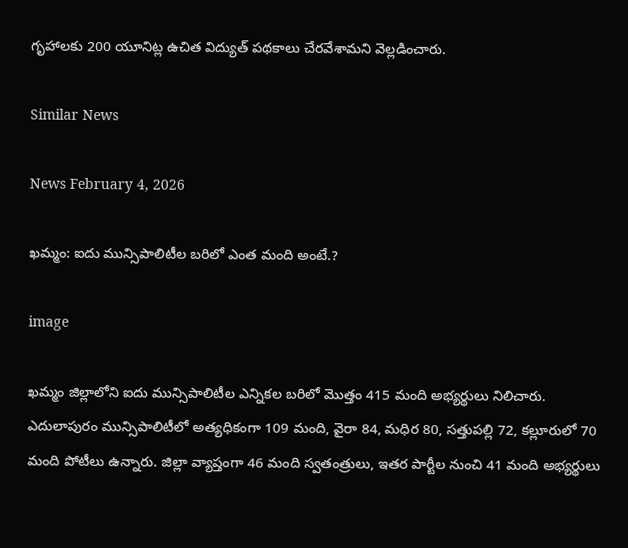గృహాలకు 200 యూనిట్ల ఉచిత విద్యుత్ పథకాలు చేరవేశామని వెల్లడించారు.

Similar News

News February 4, 2026

ఖమ్మం: ఐదు మున్సిపాలిటీల బరిలో ఎంత మంది అంటే.?

image

ఖమ్మం జిల్లాలోని ఐదు మున్సిపాలిటీల ఎన్నికల బరిలో మొత్తం 415 మంది అభ్యర్థులు నిలిచారు. ఎదులాపురం మున్సిపాలిటీలో అత్యధికంగా 109 మంది, వైరా 84, మధిర 80, సత్తుపల్లి 72, కల్లూరులో 70 మంది పోటీలు ఉన్నారు. జిల్లా వ్యాప్తంగా 46 మంది స్వతంత్రులు, ఇతర పార్టీల నుంచి 41 మంది అభ్యర్థులు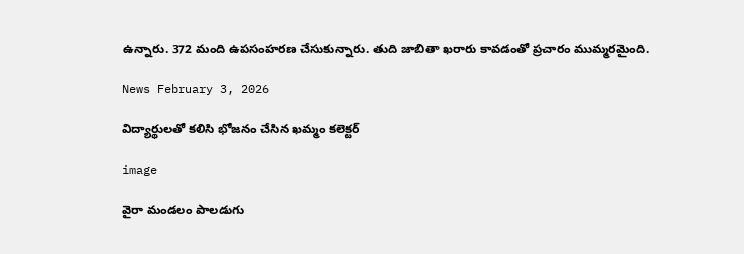ఉన్నారు. 372 మంది ఉపసంహరణ చేసుకున్నారు. తుది జాబితా ఖరారు కావడంతో ప్రచారం ముమ్మరమైంది.

News February 3, 2026

విద్యార్థులతో కలిసి భోజనం చేసిన ఖమ్మం కలెక్టర్

image

వైరా మండలం పాలడుగు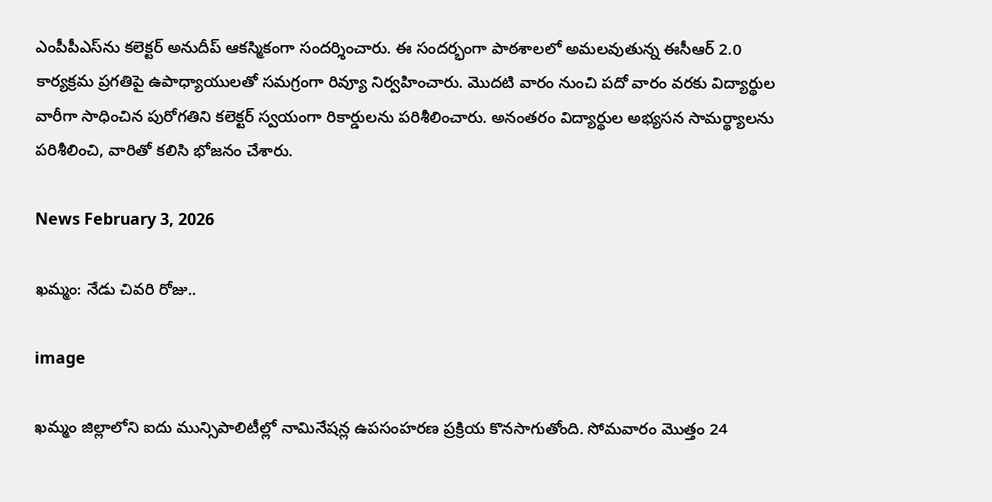ఎంపీపీఎస్‌‌ను కలెక్టర్ అనుదీప్ ఆకస్మికంగా సందర్శించారు. ఈ సందర్భంగా పాఠశాలలో అమలవుతున్న ఈసీఆర్ 2.0 కార్యక్రమ ప్రగతిపై ఉపాధ్యాయులతో సమగ్రంగా రివ్యూ నిర్వహించారు. మొదటి వారం నుంచి పదో వారం వరకు విద్యార్థుల వారీగా సాధించిన పురోగతిని కలెక్టర్ స్వయంగా రికార్డులను పరిశీలించారు. అనంతరం విద్యార్థుల అభ్యసన సామర్థ్యాలను పరిశీలించి, వారితో కలిసి భోజనం చేశారు.

News February 3, 2026

ఖమ్మం: నేడు చివరి రోజు..

image

ఖమ్మం జిల్లాలోని ఐదు మున్సిపాలిటీల్లో నామినేషన్ల ఉపసంహరణ ప్రక్రియ కొనసాగుతోంది. సోమవారం మొత్తం 24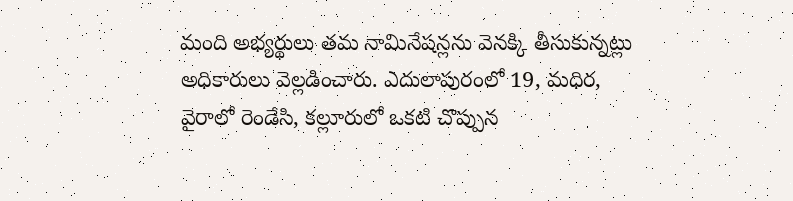మంది అభ్యర్థులు తమ నామినేషన్లను వెనక్కి తీసుకున్నట్లు అధికారులు వెల్లడించారు. ఎదులాపురంలో 19, మధిర, వైరాలో రెండేసి, కల్లూరులో ఒకటి చొప్పున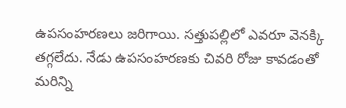ఉపసంహరణలు జరిగాయి. సత్తుపల్లిలో ఎవరూ వెనక్కి తగ్గలేదు. నేడు ఉపసంహరణకు చివరి రోజు కావడంతో మరిన్ని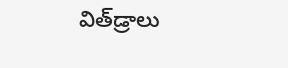విత్‌డ్రాలు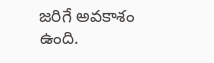జరిగే అవకాశం ఉంది.